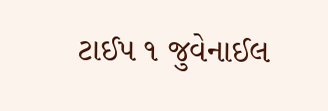ટાઈપ ૧ જુવેનાઈલ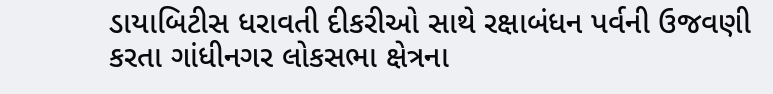ડાયાબિટીસ ધરાવતી દીકરીઓ સાથે રક્ષાબંધન પર્વની ઉજવણી કરતા ગાંધીનગર લોકસભા ક્ષેત્રના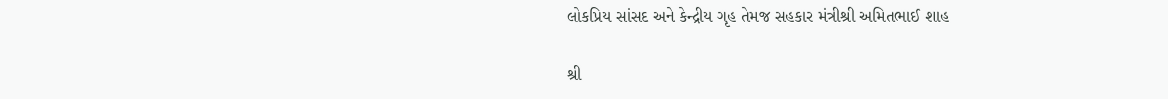લોકપ્રિય સાંસદ અને કેન્દ્રીય ગૃહ તેમજ સહકાર મંત્રીશ્રી અમિતભાઈ શાહ

શ્રી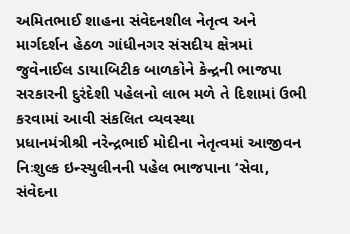અમિતભાઈ શાહના સંવેદનશીલ નેતૃત્વ અને માર્ગદર્શન હેઠળ ગાંધીનગર સંસદીય ક્ષેત્રમાં જુવેનાઈલ ડાયાબિટીક બાળકોને કેન્દ્રની ભાજપા સરકારની દુરંદેશી પહેલનો લાભ મળે તે દિશામાં ઉભી કરવામાં આવી સંકલિત વ્યવસ્થા
પ્રધાનમંત્રીશ્રી નરેન્દ્રભાઈ મોદીના નેતૃત્વમાં આજીવન નિઃશુલ્ક ઇન્સ્યુલીનની પહેલ ભાજપાના ‘સેવા, સંવેદના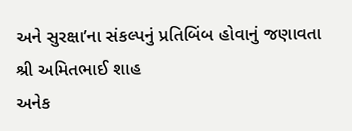અને સુરક્ષા’ના સંકલ્પનું પ્રતિબિંબ હોવાનું જણાવતા શ્રી અમિતભાઈ શાહ
અનેક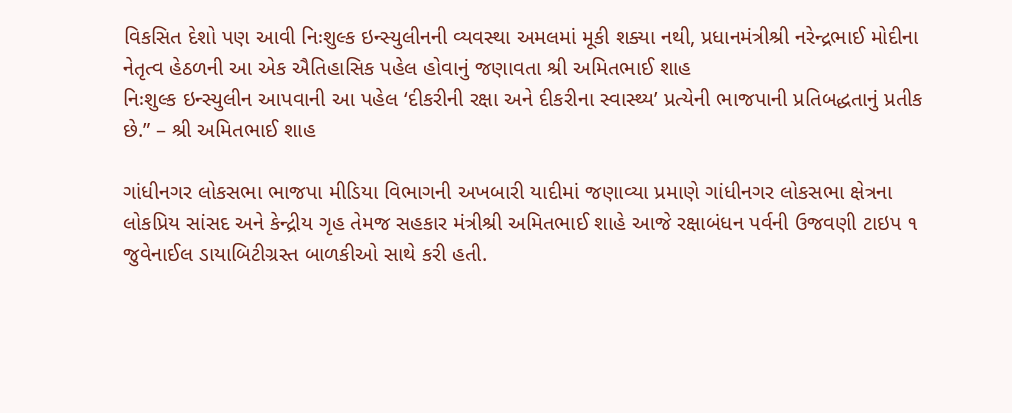વિકસિત દેશો પણ આવી નિઃશુલ્ક ઇન્સ્યુલીનની વ્યવસ્થા અમલમાં મૂકી શક્યા નથી, પ્રધાનમંત્રીશ્રી નરેન્દ્રભાઈ મોદીના નેતૃત્વ હેઠળની આ એક ઐતિહાસિક પહેલ હોવાનું જણાવતા શ્રી અમિતભાઈ શાહ
નિઃશુલ્ક ઇન્સ્યુલીન આપવાની આ પહેલ ‘દીકરીની રક્ષા અને દીકરીના સ્વાસ્થ્ય’ પ્રત્યેની ભાજપાની પ્રતિબદ્ધતાનું પ્રતીક છે.” – શ્રી અમિતભાઈ શાહ

ગાંધીનગર લોકસભા ભાજપા મીડિયા વિભાગની અખબારી યાદીમાં જણાવ્યા પ્રમાણે ગાંધીનગર લોકસભા ક્ષેત્રના લોકપ્રિય સાંસદ અને કેન્દ્રીય ગૃહ તેમજ સહકાર મંત્રીશ્રી અમિતભાઈ શાહે આજે રક્ષાબંધન પર્વની ઉજવણી ટાઇપ ૧ જુવેનાઈલ ડાયાબિટીગ્રસ્ત બાળકીઓ સાથે કરી હતી.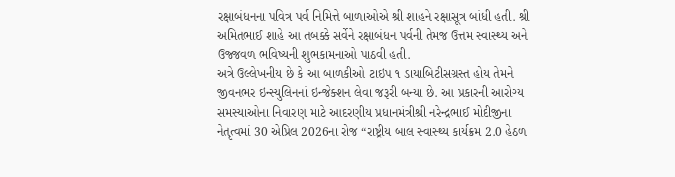રક્ષાબંધનના પવિત્ર પર્વ નિમિત્તે બાળાઓએ શ્રી શાહને રક્ષાસૂત્ર બાંધી હતી. શ્રી અમિતભાઈ શાહે આ તબક્કે સર્વેને રક્ષાબંધન પર્વની તેમજ ઉત્તમ સ્વાસ્થ્ય અને ઉજ્જવળ ભવિષ્યની શુભકામનાઓ પાઠવી હતી.
અત્રે ઉલ્લેખનીય છે કે આ બાળકીઓ ટાઇપ ૧ ડાયાબિટીસગ્રસ્ત હોય તેમને જીવનભર ઇન્સ્યુલિનનાં ઇન્જેક્શન લેવા જરૂરી બન્યા છે. આ પ્રકારની આરોગ્ય સમસ્યાઓના નિવારણ માટે આદરણીય પ્રધાનમંત્રીશ્રી નરેન્દ્રભાઈ મોદીજીના નેતૃત્વમાં 30 એપ્રિલ 2026ના રોજ “રાષ્ટ્રીય બાલ સ્વાસ્થ્ય કાર્યક્રમ 2.0 હેઠળ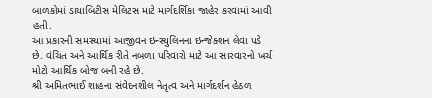બાળકોમાં ડાયાબિટીસ મેલિટસ માટે માર્ગદર્શિકા જાહેર કરવામાં આવી હતી.
આ પ્રકારની સમસ્યામાં આજીવન ઇન્સ્યુલિનના ઇન્જેક્શન લેવા પડે છે. વંચિત અને આર્થિક રીતે નબળા પરિવારો માટે આ સારવારનો ખર્ચ મોટો આર્થિક બોજ બની રહે છે.
શ્રી અમિતભાઈ શાહના સંવેદનશીલ નેતૃત્વ અને માર્ગદર્શન હેઠળ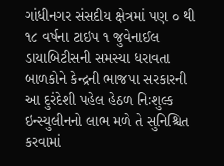ગાંધીનગર સંસદીય ક્ષેત્રમાં પણ ૦ થી ૧૮ વર્ષના ટાઇપ ૧ જુવેનાઈલ ડાયાબિટીસની સમસ્યા ધરાવતા બાળકોને કેન્દ્રની ભાજપા સરકારની આ દુરંદેશી પહેલ હેઠળ નિઃશુલ્ક ઇન્સ્યુલીનનો લાભ મળે તે સુનિશ્ચિત કરવામાં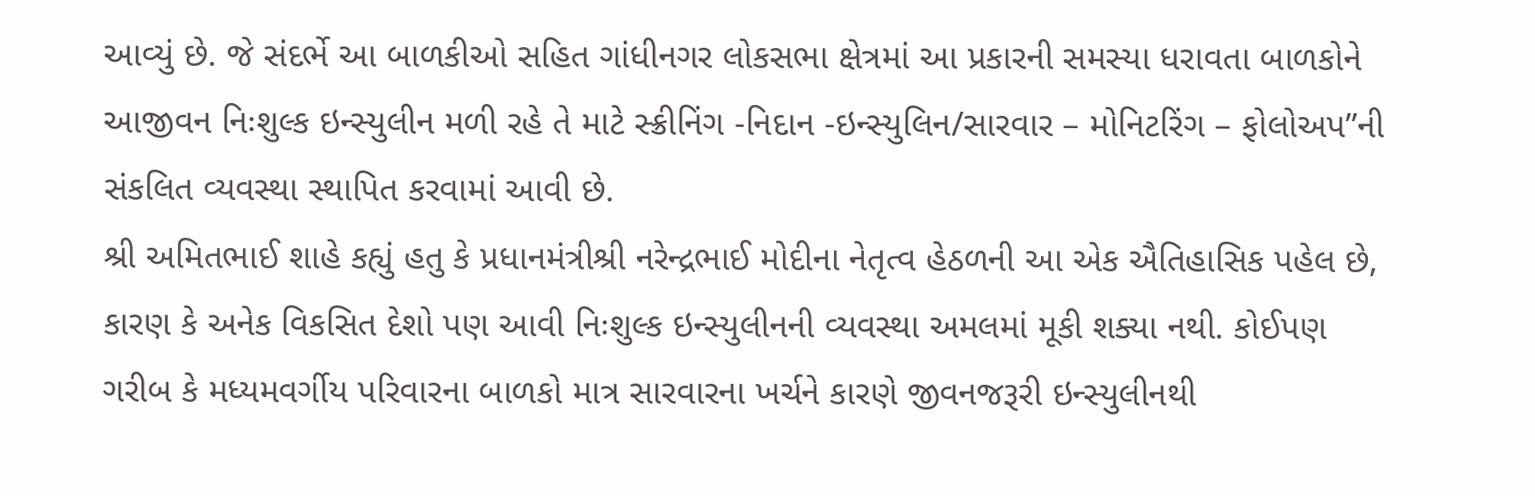આવ્યું છે. જે સંદર્ભે આ બાળકીઓ સહિત ગાંધીનગર લોકસભા ક્ષેત્રમાં આ પ્રકારની સમસ્યા ધરાવતા બાળકોને આજીવન નિઃશુલ્ક ઇન્સ્યુલીન મળી રહે તે માટે સ્ક્રીનિંગ -નિદાન -ઇન્સ્યુલિન/સારવાર – મોનિટરિંગ – ફોલોઅપ”ની સંકલિત વ્યવસ્થા સ્થાપિત કરવામાં આવી છે.
શ્રી અમિતભાઈ શાહે કહ્યું હતુ કે પ્રધાનમંત્રીશ્રી નરેન્દ્રભાઈ મોદીના નેતૃત્વ હેઠળની આ એક ઐતિહાસિક પહેલ છે, કારણ કે અનેક વિકસિત દેશો પણ આવી નિઃશુલ્ક ઇન્સ્યુલીનની વ્યવસ્થા અમલમાં મૂકી શક્યા નથી. કોઈપણ ગરીબ કે મધ્યમવર્ગીય પરિવારના બાળકો માત્ર સારવારના ખર્ચને કારણે જીવનજરૂરી ઇન્સ્યુલીનથી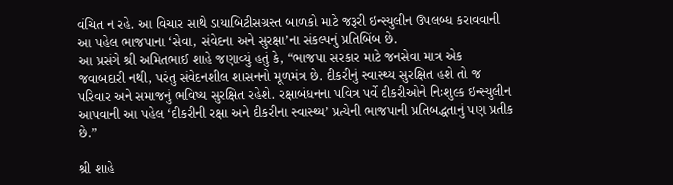વંચિત ન રહે. આ વિચાર સાથે ડાયાબિટીસગ્રસ્ત બાળકો માટે જરૂરી ઇન્સ્યુલીન ઉપલબ્ધ કરાવવાની આ પહેલ ભાજપાના ‘સેવા, સંવેદના અને સુરક્ષા’ના સંકલ્પનું પ્રતિબિંબ છે.
આ પ્રસંગે શ્રી અમિતભાઈ શાહે જણાવ્યું હતું કે, “ભાજપા સરકાર માટે જનસેવા માત્ર એક જવાબદારી નથી, પરંતુ સંવેદનશીલ શાસનનો મૂળમંત્ર છે. દીકરીનું સ્વાસ્થ્ય સુરક્ષિત હશે તો જ પરિવાર અને સમાજનું ભવિષ્ય સુરક્ષિત રહેશે. રક્ષાબંધનના પવિત્ર પર્વે દીકરીઓને નિઃશુલ્ક ઇન્સ્યુલીન આપવાની આ પહેલ ‘દીકરીની રક્ષા અને દીકરીના સ્વાસ્થ્ય’ પ્રત્યેની ભાજપાની પ્રતિબદ્ધતાનું પણ પ્રતીક છે.”

શ્રી શાહે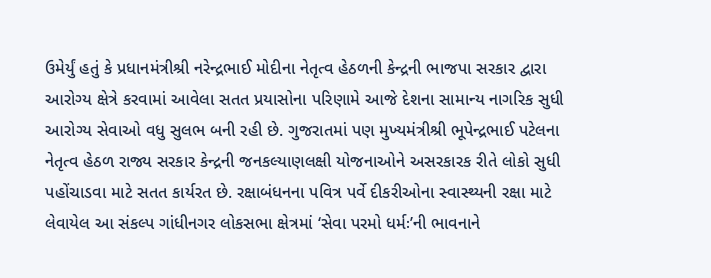ઉમેર્યું હતું કે પ્રધાનમંત્રીશ્રી નરેન્દ્રભાઈ મોદીના નેતૃત્વ હેઠળની કેન્દ્રની ભાજપા સરકાર દ્વારા આરોગ્ય ક્ષેત્રે કરવામાં આવેલા સતત પ્રયાસોના પરિણામે આજે દેશના સામાન્ય નાગરિક સુધી આરોગ્ય સેવાઓ વધુ સુલભ બની રહી છે. ગુજરાતમાં પણ મુખ્યમંત્રીશ્રી ભૂપેન્દ્રભાઈ પટેલના નેતૃત્વ હેઠળ રાજ્ય સરકાર કેન્દ્રની જનકલ્યાણલક્ષી યોજનાઓને અસરકારક રીતે લોકો સુધી પહોંચાડવા માટે સતત કાર્યરત છે. રક્ષાબંધનના પવિત્ર પર્વે દીકરીઓના સ્વાસ્થ્યની રક્ષા માટે લેવાયેલ આ સંકલ્પ ગાંધીનગર લોકસભા ક્ષેત્રમાં ‘સેવા પરમો ધર્મઃ’ની ભાવનાને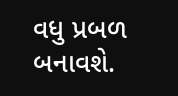વધુ પ્રબળ બનાવશે.